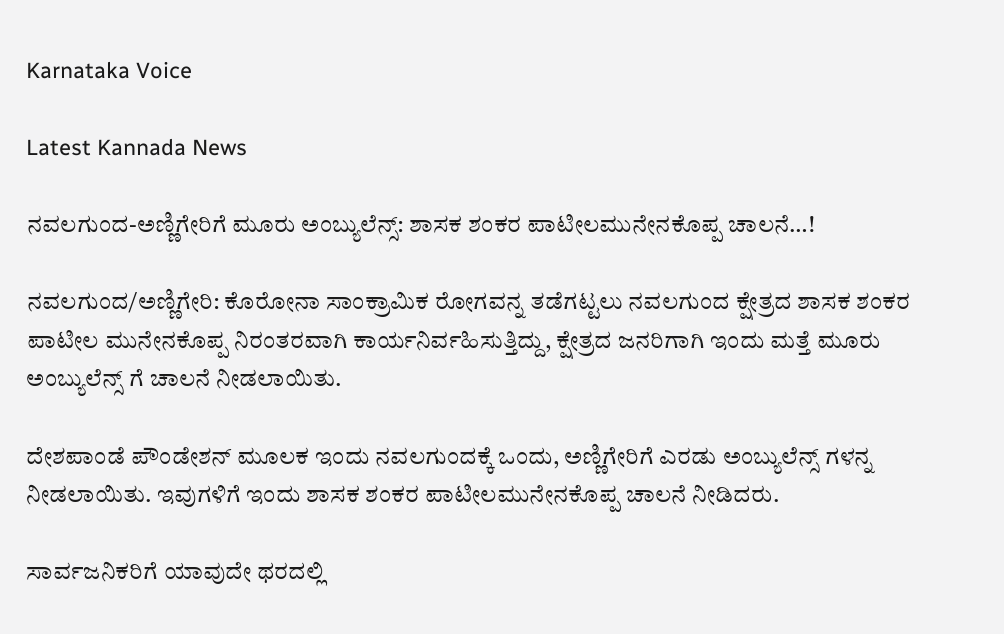Karnataka Voice

Latest Kannada News

ನವಲಗುಂದ-ಅಣ್ಣಿಗೇರಿಗೆ ಮೂರು ಅಂಬ್ಯುಲೆನ್ಸ್: ಶಾಸಕ ಶಂಕರ ಪಾಟೀಲಮುನೇನಕೊಪ್ಪ ಚಾಲನೆ…!

ನವಲಗುಂದ/ಅಣ್ಣಿಗೇರಿ: ಕೊರೋನಾ ಸಾಂಕ್ರಾಮಿಕ ರೋಗವನ್ನ ತಡೆಗಟ್ಟಲು ನವಲಗುಂದ ಕ್ಷೇತ್ರದ ಶಾಸಕ ಶಂಕರ ಪಾಟೀಲ ಮುನೇನಕೊಪ್ಪ ನಿರಂತರವಾಗಿ ಕಾರ್ಯನಿರ್ವಹಿಸುತ್ತಿದ್ದು, ಕ್ಷೇತ್ರದ ಜನರಿಗಾಗಿ ಇಂದು ಮತ್ತೆ ಮೂರು ಅಂಬ್ಯುಲೆನ್ಸ್ ಗೆ ಚಾಲನೆ ನೀಡಲಾಯಿತು.

ದೇಶಪಾಂಡೆ ಪೌಂಡೇಶನ್ ಮೂಲಕ ಇಂದು ನವಲಗುಂದಕ್ಕೆ ಒಂದು, ಅಣ್ಣಿಗೇರಿಗೆ ಎರಡು ಅಂಬ್ಯುಲೆನ್ಸ್ ಗಳನ್ನ ನೀಡಲಾಯಿತು. ಇವುಗಳಿಗೆ ಇಂದು ಶಾಸಕ ಶಂಕರ ಪಾಟೀಲಮುನೇನಕೊಪ್ಪ ಚಾಲನೆ ನೀಡಿದರು.

ಸಾರ್ವಜನಿಕರಿಗೆ ಯಾವುದೇ ಥರದಲ್ಲಿ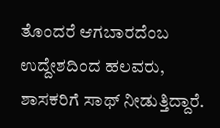ತೊಂದರೆ ಆಗಬಾರದೆಂಬ ಉದ್ದೇಶದಿಂದ ಹಲವರು, ಶಾಸಕರಿಗೆ ಸಾಥ್ ನೀಡುತ್ತಿದ್ದಾರೆ.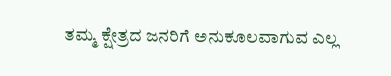ತಮ್ಮ ಕ್ಷೇತ್ರದ ಜನರಿಗೆ ಅನುಕೂಲವಾಗುವ ಎಲ್ಲ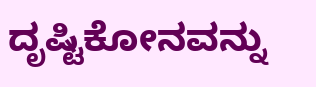ದೃಷ್ಟಿಕೋನವನ್ನು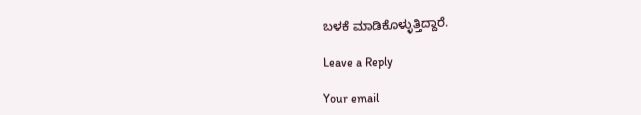ಬಳಕೆ ಮಾಡಿಕೊಳ್ಳುತ್ತಿದ್ದಾರೆ.

Leave a Reply

Your email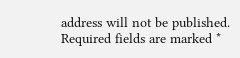address will not be published. Required fields are marked *